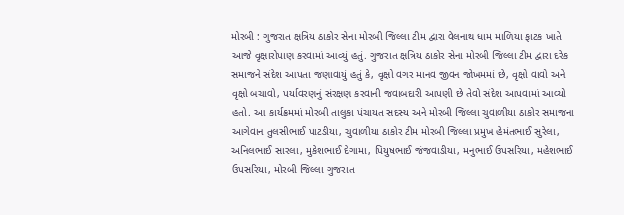મોરબી : ગુજરાત ક્ષત્રિય ઠાકોર સેના મોરબી જિલ્લા ટીમ દ્વારા વેલનાથ ધામ માળિયા ફાટક ખાતે આજે વૃક્ષારોપાણ કરવામાં આવ્યું હતું. ગુજરાત ક્ષત્રિય ઠાકોર સેના મોરબી જિલ્લા ટીમ દ્વારા દરેક સમાજને સંદેશ આપતા જણાવાયું હતું કે, વૃક્ષો વગર માનવ જીવન જોખમમાં છે, વૃક્ષો વાવો અને વૃક્ષો બચાવો, પર્યાવરણનું સંરક્ષણ કરવાની જવાબદારી આપણી છે તેવો સંદેશ આપવામાં આવ્યો હતો. આ કાર્યક્રમમાં મોરબી તાલુકા પંચાયત સદસ્ય અને મોરબી જિલ્લા ચુવાળીયા ઠાકોર સમાજના આગેવાન તુલસીભાઈ પાટડીયા, ચુવાળીયા ઠાકોર ટીમ મોરબી જિલ્લા પ્રમુખ હેમંતભાઈ સુરેલા, અનિલભાઈ સારલા, મુકેશભાઈ દેગામા, પિયુષભાઈ જંજવાડીયા, મનુભાઈ ઉપસરિયા, મહેશભાઈ ઉપસરિયા, મોરબી જિલ્લા ગુજરાત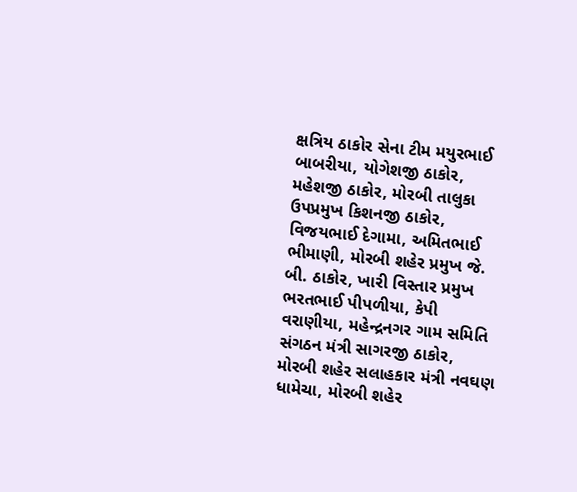ક્ષત્રિય ઠાકોર સેના ટીમ મયુરભાઈ બાબરીયા, યોગેશજી ઠાકોર, મહેશજી ઠાકોર, મોરબી તાલુકા ઉપપ્રમુખ કિશનજી ઠાકોર, વિજયભાઈ દેગામા, અમિતભાઈ ભીમાણી, મોરબી શહેર પ્રમુખ જે. બી. ઠાકોર, ખારી વિસ્તાર પ્રમુખ ભરતભાઈ પીપળીયા, કેપી વરાણીયા, મહેન્દ્રનગર ગામ સમિતિ સંગઠન મંત્રી સાગરજી ઠાકોર, મોરબી શહેર સલાહકાર મંત્રી નવઘણ ધામેચા, મોરબી શહેર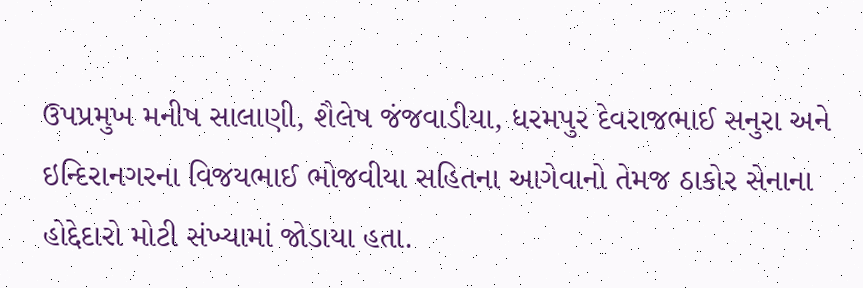ઉપપ્રમુખ મનીષ સાલાણી, શૈલેષ જંજવાડીયા, ધરમપુર દેવરાજભાઈ સનુરા અને ઇન્દિરાનગરના વિજયભાઈ ભોજવીયા સહિતના આગેવાનો તેમજ ઠાકોર સેનાના હોદ્દેદારો મોટી સંખ્યામાં જોડાયા હતા.